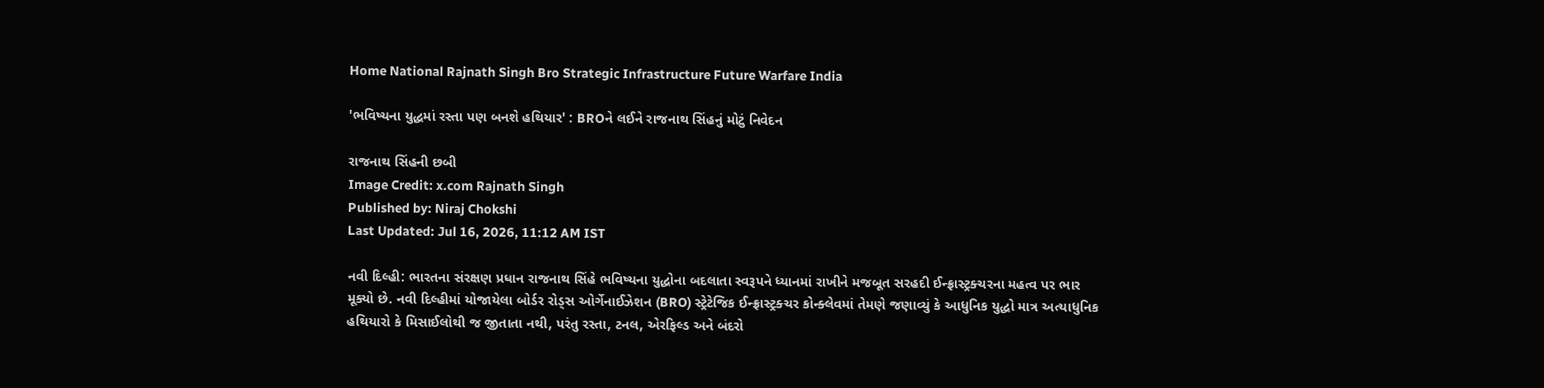Home National Rajnath Singh Bro Strategic Infrastructure Future Warfare India

'ભવિષ્યના યુદ્ધમાં રસ્તા પણ બનશે હથિયાર' : BROને લઈને રાજનાથ સિંહનું મોટું નિવેદન

રાજનાથ સિંહની છબી
Image Credit: x.com Rajnath Singh
Published by: Niraj Chokshi
Last Updated: Jul 16, 2026, 11:12 AM IST

નવી દિલ્હી: ભારતના સંરક્ષણ પ્રધાન રાજનાથ સિંહે ભવિષ્યના યુદ્ધોના બદલાતા સ્વરૂપને ધ્યાનમાં રાખીને મજબૂત સરહદી ઈન્ફ્રાસ્ટ્રક્ચરના મહત્વ પર ભાર મૂક્યો છે. નવી દિલ્હીમાં યોજાયેલા બોર્ડર રોડ્સ ઓર્ગેનાઈઝેશન (BRO) સ્ટ્રેટેજિક ઈન્ફ્રાસ્ટ્રક્ચર કોન્ક્લેવમાં તેમણે જણાવ્યું કે આધુનિક યુદ્ધો માત્ર અત્યાધુનિક હથિયારો કે મિસાઈલોથી જ જીતાતા નથી, પરંતુ રસ્તા, ટનલ, એરફિલ્ડ અને બંદરો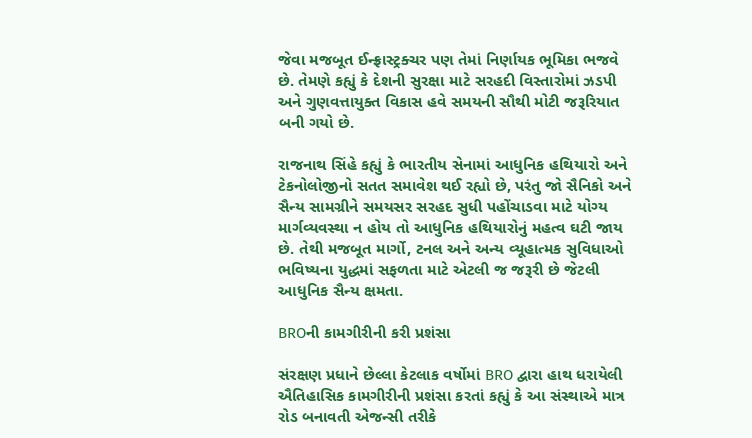જેવા મજબૂત ઈન્ફ્રાસ્ટ્રક્ચર પણ તેમાં નિર્ણાયક ભૂમિકા ભજવે છે. તેમણે કહ્યું કે દેશની સુરક્ષા માટે સરહદી વિસ્તારોમાં ઝડપી અને ગુણવત્તાયુક્ત વિકાસ હવે સમયની સૌથી મોટી જરૂરિયાત બની ગયો છે.

રાજનાથ સિંહે કહ્યું કે ભારતીય સેનામાં આધુનિક હથિયારો અને ટેકનોલોજીનો સતત સમાવેશ થઈ રહ્યો છે, પરંતુ જો સૈનિકો અને સૈન્ય સામગ્રીને સમયસર સરહદ સુધી પહોંચાડવા માટે યોગ્ય માર્ગવ્યવસ્થા ન હોય તો આધુનિક હથિયારોનું મહત્વ ઘટી જાય છે. તેથી મજબૂત માર્ગો, ટનલ અને અન્ય વ્યૂહાત્મક સુવિધાઓ ભવિષ્યના યુદ્ધમાં સફળતા માટે એટલી જ જરૂરી છે જેટલી આધુનિક સૈન્ય ક્ષમતા.

BROની કામગીરીની કરી પ્રશંસા

સંરક્ષણ પ્રધાને છેલ્લા કેટલાક વર્ષોમાં BRO દ્વારા હાથ ધરાયેલી ઐતિહાસિક કામગીરીની પ્રશંસા કરતાં કહ્યું કે આ સંસ્થાએ માત્ર રોડ બનાવતી એજન્સી તરીકે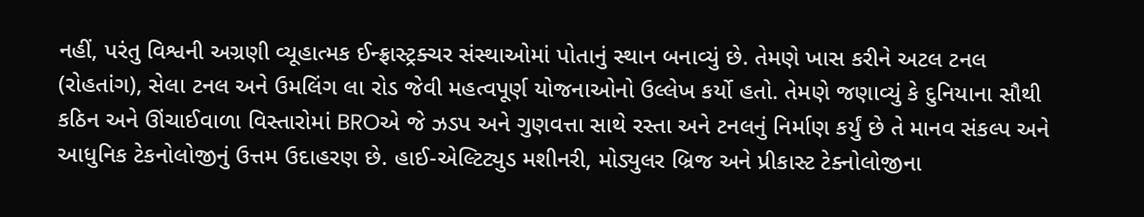નહીં, પરંતુ વિશ્વની અગ્રણી વ્યૂહાત્મક ઈન્ફ્રાસ્ટ્રક્ચર સંસ્થાઓમાં પોતાનું સ્થાન બનાવ્યું છે. તેમણે ખાસ કરીને અટલ ટનલ (રોહતાંગ), સેલા ટનલ અને ઉમલિંગ લા રોડ જેવી મહત્વપૂર્ણ યોજનાઓનો ઉલ્લેખ કર્યો હતો. તેમણે જણાવ્યું કે દુનિયાના સૌથી કઠિન અને ઊંચાઈવાળા વિસ્તારોમાં BROએ જે ઝડપ અને ગુણવત્તા સાથે રસ્તા અને ટનલનું નિર્માણ કર્યું છે તે માનવ સંકલ્પ અને આધુનિક ટેકનોલોજીનું ઉત્તમ ઉદાહરણ છે. હાઈ-એલ્ટિટ્યુડ મશીનરી, મોડ્યુલર બ્રિજ અને પ્રીકાસ્ટ ટેક્નોલોજીના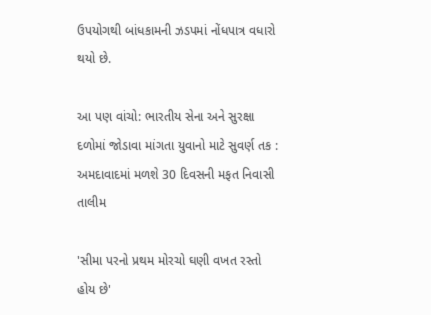ઉપયોગથી બાંધકામની ઝડપમાં નોંધપાત્ર વધારો થયો છે.

આ પણ વાંચો: ભારતીય સેના અને સુરક્ષા દળોમાં જોડાવા માંગતા યુવાનો માટે સુવર્ણ તક : અમદાવાદમાં મળશે 30 દિવસની મફત નિવાસી તાલીમ

'સીમા પરનો પ્રથમ મોરચો ઘણી વખત રસ્તો હોય છે'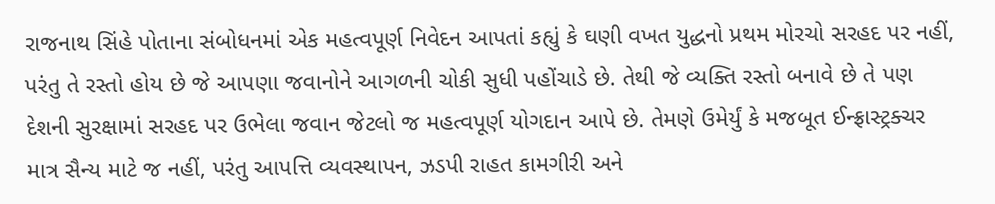રાજનાથ સિંહે પોતાના સંબોધનમાં એક મહત્વપૂર્ણ નિવેદન આપતાં કહ્યું કે ઘણી વખત યુદ્ધનો પ્રથમ મોરચો સરહદ પર નહીં, પરંતુ તે રસ્તો હોય છે જે આપણા જવાનોને આગળની ચોકી સુધી પહોંચાડે છે. તેથી જે વ્યક્તિ રસ્તો બનાવે છે તે પણ દેશની સુરક્ષામાં સરહદ પર ઉભેલા જવાન જેટલો જ મહત્વપૂર્ણ યોગદાન આપે છે. તેમણે ઉમેર્યું કે મજબૂત ઈન્ફ્રાસ્ટ્રક્ચર માત્ર સૈન્ય માટે જ નહીં, પરંતુ આપત્તિ વ્યવસ્થાપન, ઝડપી રાહત કામગીરી અને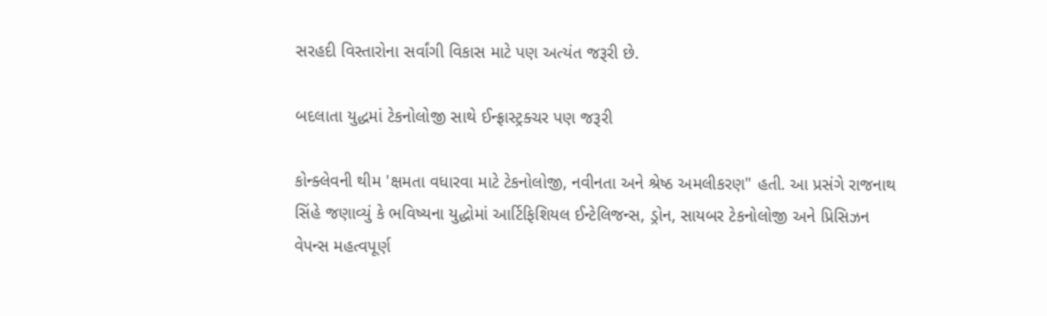સરહદી વિસ્તારોના સર્વાંગી વિકાસ માટે પણ અત્યંત જરૂરી છે.

બદલાતા યુદ્ધમાં ટેકનોલોજી સાથે ઈન્ફ્રાસ્ટ્રક્ચર પણ જરૂરી

કોન્ક્લેવની થીમ 'ક્ષમતા વધારવા માટે ટેકનોલોજી, નવીનતા અને શ્રેષ્ઠ અમલીકરણ" હતી. આ પ્રસંગે રાજનાથ સિંહે જણાવ્યું કે ભવિષ્યના યુદ્ધોમાં આર્ટિફિશિયલ ઈન્ટેલિજન્સ, ડ્રોન, સાયબર ટેકનોલોજી અને પ્રિસિઝન વેપન્સ મહત્વપૂર્ણ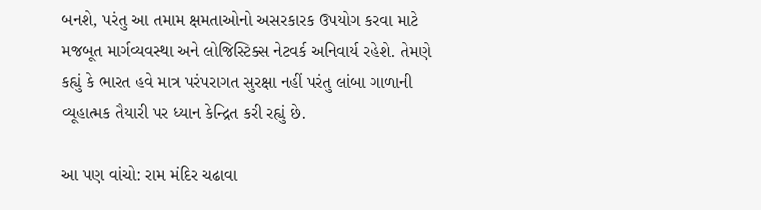બનશે, પરંતુ આ તમામ ક્ષમતાઓનો અસરકારક ઉપયોગ કરવા માટે મજબૂત માર્ગવ્યવસ્થા અને લોજિસ્ટિક્સ નેટવર્ક અનિવાર્ય રહેશે. તેમણે કહ્યું કે ભારત હવે માત્ર પરંપરાગત સુરક્ષા નહીં પરંતુ લાંબા ગાળાની વ્યૂહાત્મક તૈયારી પર ધ્યાન કેન્દ્રિત કરી રહ્યું છે.

આ પણ વાંચો: રામ મંદિર ચઢાવા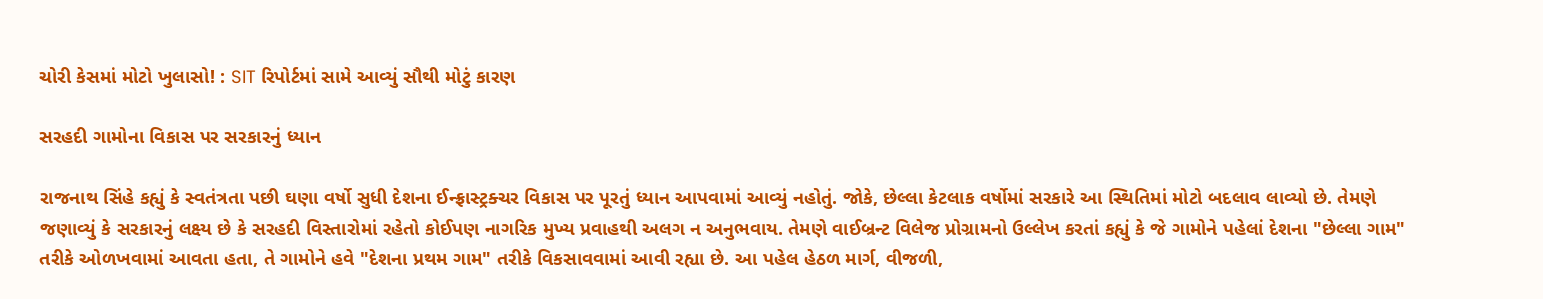ચોરી કેસમાં મોટો ખુલાસો! : SIT રિપોર્ટમાં સામે આવ્યું સૌથી મોટું કારણ

સરહદી ગામોના વિકાસ પર સરકારનું ધ્યાન

રાજનાથ સિંહે કહ્યું કે સ્વતંત્રતા પછી ઘણા વર્ષો સુધી દેશના ઈન્ફ્રાસ્ટ્રક્ચર વિકાસ પર પૂરતું ધ્યાન આપવામાં આવ્યું નહોતું. જોકે, છેલ્લા કેટલાક વર્ષોમાં સરકારે આ સ્થિતિમાં મોટો બદલાવ લાવ્યો છે. તેમણે જણાવ્યું કે સરકારનું લક્ષ્ય છે કે સરહદી વિસ્તારોમાં રહેતો કોઈપણ નાગરિક મુખ્ય પ્રવાહથી અલગ ન અનુભવાય. તેમણે વાઈબ્રન્ટ વિલેજ પ્રોગ્રામનો ઉલ્લેખ કરતાં કહ્યું કે જે ગામોને પહેલાં દેશના "છેલ્લા ગામ" તરીકે ઓળખવામાં આવતા હતા, તે ગામોને હવે "દેશના પ્રથમ ગામ" તરીકે વિકસાવવામાં આવી રહ્યા છે. આ પહેલ હેઠળ માર્ગ, વીજળી,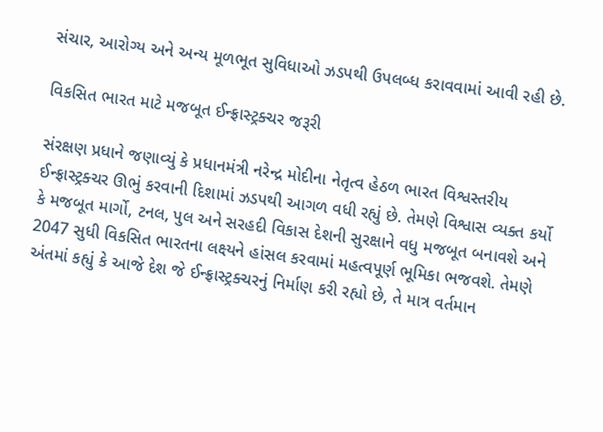સંચાર, આરોગ્ય અને અન્ય મૂળભૂત સુવિધાઓ ઝડપથી ઉપલબ્ધ કરાવવામાં આવી રહી છે.

વિકસિત ભારત માટે મજબૂત ઈન્ફ્રાસ્ટ્રક્ચર જરૂરી

સંરક્ષણ પ્રધાને જણાવ્યું કે પ્રધાનમંત્રી નરેન્દ્ર મોદીના નેતૃત્વ હેઠળ ભારત વિશ્વસ્તરીય ઈન્ફ્રાસ્ટ્રક્ચર ઊભું કરવાની દિશામાં ઝડપથી આગળ વધી રહ્યું છે. તેમણે વિશ્વાસ વ્યક્ત કર્યો કે મજબૂત માર્ગો, ટનલ, પુલ અને સરહદી વિકાસ દેશની સુરક્ષાને વધુ મજબૂત બનાવશે અને 2047 સુધી વિકસિત ભારતના લક્ષ્યને હાંસલ કરવામાં મહત્વપૂર્ણ ભૂમિકા ભજવશે. તેમણે અંતમાં કહ્યું કે આજે દેશ જે ઈન્ફ્રાસ્ટ્રક્ચરનું નિર્માણ કરી રહ્યો છે, તે માત્ર વર્તમાન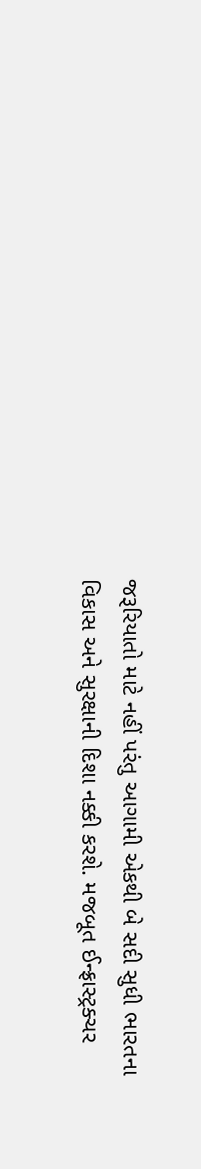જરૂરિયાતો માટે નહીં પરંતુ આગામી એકથી બે સદી સુધી ભારતના વિકાસ અને સુરક્ષાની દિશા નક્કી કરશે. મજબૂત ઈન્ફ્રાસ્ટ્રક્ચર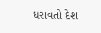ધરાવતો દેશ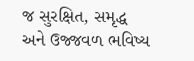જ સુરક્ષિત, સમૃદ્ધ અને ઉજ્જવળ ભવિષ્ય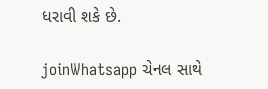ધરાવી શકે છે.

joinWhatsapp ચેનલ સાથે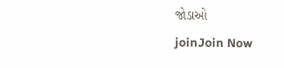જોડાઓ
joinJoin Now